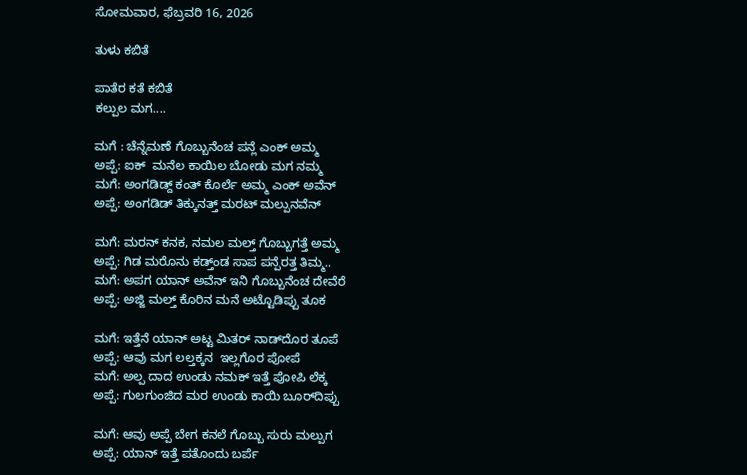ಸೋಮವಾರ, ಫೆಬ್ರವರಿ 16, 2026

ತುಳು ಕಬಿತೆ

ಪಾತೆರ ಕತೆ ಕಬಿತೆ
ಕಲ್ಪುಲ ಮಗ....

ಮಗೆ : ಚೆನ್ನೆಮಣೆ ಗೊಬ್ಬುನೆಂಚ ಪನ್ಲೆ ಎಂಕ್ ಅಮ್ಮ
ಅಪ್ಪೆ: ಐಕ್  ಮನೆಲ ಕಾಯಿಲ ಬೋಡು ಮಗ ನಮ್ಮ
ಮಗೆ: ಅಂಗಡಿಡ್ದ್ ಕಂತ್ ಕೊರ್ಲೆ ಅಮ್ಮ ಎಂಕ್ ಅವೆನ್
ಅಪ್ಪೆ: ಅಂಗಡಿಡ್ ತಿಕ್ಕುನತ್ತ್ ಮರಟ್ ಮಲ್ಪುನವೆನ್

ಮಗೆ: ಮರನ್ ಕನಕ, ನಮಲ ಮಲ್ತ್ ಗೊಬ್ಬುಗತ್ತೆ ಅಮ್ಮ
ಅಪ್ಪೆ: ಗಿಡ ಮರೊನು ಕಡ್ತ್‌ಂಡ ಸಾಪ ಪನ್ಪೆರತ್ತ ತಿಮ್ಮ..
ಮಗೆ: ಅಪಗ ಯಾನ್ ಅವೆನ್ ಇನಿ ಗೊಬ್ಬುನೆಂಚ ದೇವೆರೆ
ಅಪ್ಪೆ: ಅಜ್ಜಿ ಮಲ್ತ್ ಕೊರಿನ ಮನೆ ಅಟ್ಟೊಡಿಪ್ಪು ತೂಕ

ಮಗೆ: ಇತ್ತೆನೆ ಯಾನ್ ಅಟ್ಟ ಮಿತರ್ ನಾಡ್‌ದೊರ ತೂಪೆ
ಅಪ್ಪೆ: ಆವು ಮಗ ಲಲ್ತಕ್ಕನ  ಇಲ್ಲಗೊರ ಪೋಪೆ
ಮಗೆ: ಅಲ್ಪ ದಾದ ಉಂಡು ನಮಕ್ ಇತ್ತೆ ಪೋಪಿ ಲೆಕ್ಕ
ಅಪ್ಪೆ: ಗುಲಗುಂಜಿದ ಮರ ಉಂಡು ಕಾಯಿ ಬೂರ್‌ದಿಪ್ಪು

ಮಗೆ: ಆವು ಅಪ್ಪೆ ಬೇಗ ಕನಲೆ ಗೊಬ್ಬು ಸುರು ಮಲ್ಪುಗ
ಅಪ್ಪೆ: ಯಾನ್ ಇತ್ತೆ ಪತೊಂದು ಬರ್ಪೆ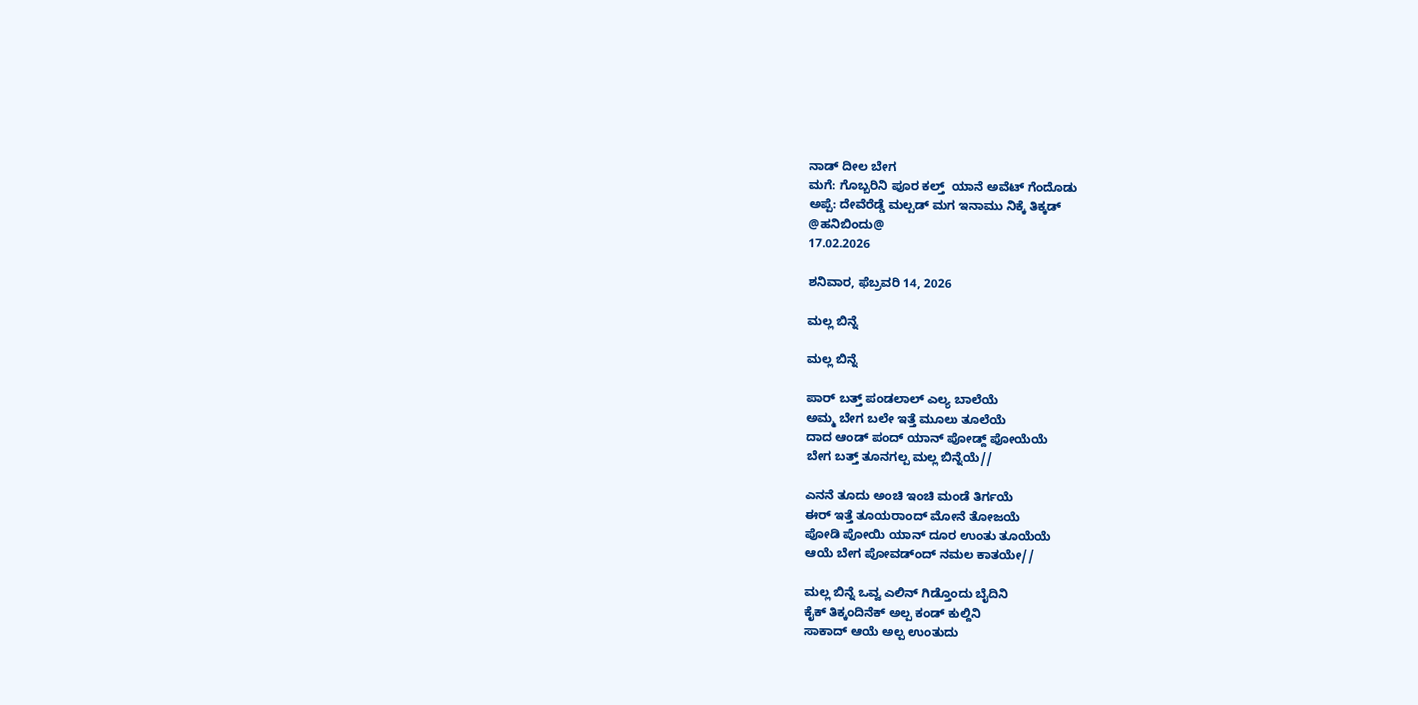ನಾಡ್ ದೀಲ ಬೇಗ
ಮಗೆ: ಗೊಬ್ಬರಿನಿ ಪೂರ ಕಲ್ತ್  ಯಾನೆ ಅವೆಟ್ ಗೆಂದೊಡು
ಅಪ್ಪೆ: ದೇವೆರೆಡ್ಡೆ ಮಲ್ಪಡ್ ಮಗ ಇನಾಮು ನಿಕ್ಕೆ ತಿಕ್ಕಡ್
@ಹನಿಬಿಂದು@
17.02.2026

ಶನಿವಾರ, ಫೆಬ್ರವರಿ 14, 2026

ಮಲ್ಲ ಬಿನ್ನೆ

ಮಲ್ಲ ಬಿನ್ನೆ

ಪಾರ್ ಬತ್ತ್ ಪಂಡಲಾಲ್ ಎಲ್ಯ ಬಾಲೆಯೆ
ಅಮ್ಮ ಬೇಗ ಬಲೇ ಇತ್ತೆ ಮೂಲು ತೂಲೆಯೆ
ದಾದ ಆಂಡ್ ಪಂದ್ ಯಾನ್ ಪೋಡ್ದ್ ಪೋಯೆಯೆ
ಬೇಗ ಬತ್ತ್ ತೂನಗಲ್ಪ ಮಲ್ಲ ಬಿನ್ನೆಯೆ//

ಎನನೆ ತೂದು ಅಂಚಿ ಇಂಚಿ ಮಂಡೆ ತಿರ್ಗಯೆ
ಈರ್ ಇತ್ತೆ ತೂಯರಾಂದ್ ಮೋನೆ ತೋಜಯೆ
ಪೋಡಿ ಪೋಯಿ ಯಾನ್ ದೂರ ಉಂತು ತೂಯೆಯೆ
ಆಯೆ ಬೇಗ ಪೋವಡ್ಂದ್ ನಮಲ ಕಾತಯೇ//

ಮಲ್ಲ ಬಿನ್ನೆ ಒವ್ವ ಎಲಿನ್ ಗಿಡ್ತೊಂದು ಬೈದಿನಿ
ಕೈಕ್ ತಿಕ್ಕಂದಿನೆಕ್ ಅಲ್ಪ ಕಂಡ್ ಕುಲ್ದಿನಿ
ಸಾಕಾದ್ ಆಯೆ ಅಲ್ಪ ಉಂತುದು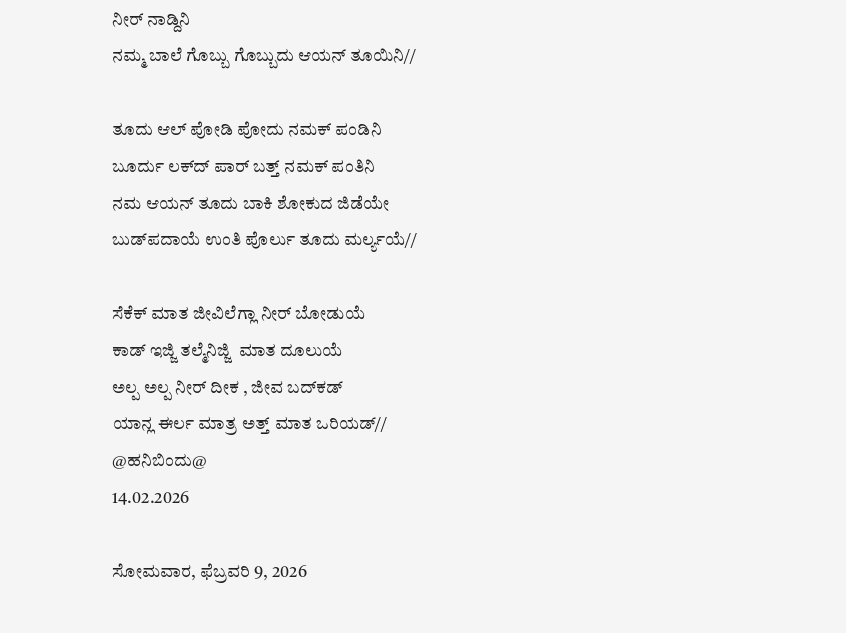ನೀರ್ ನಾಡ್ದಿನಿ
ನಮ್ಮ ಬಾಲೆ ಗೊಬ್ಬು ಗೊಬ್ಬುದು ಆಯನ್ ತೂಯಿನಿ//

ತೂದು ಆಲ್ ಪೋಡಿ ಪೋದು ನಮಕ್ ಪಂಡಿನಿ
ಬೂರ್ದು ಲಕ್‌ದ್ ಪಾರ್ ಬತ್ತ್ ನಮಕ್ ಪಂತಿನಿ
ನಮ ಆಯನ್ ತೂದು ಬಾಕಿ ಶೋಕುದ ಜಿಡೆಯೇ
ಬುಡ್‌ಪದಾಯೆ ಉಂತಿ ಪೊರ್ಲು ತೂದು ಮರ್ಲ್ಯಯೆ//

ಸೆಕೆಕ್ ಮಾತ ಜೀವಿಲೆಗ್ಲಾ ನೀರ್ ಬೋಡುಯೆ
ಕಾಡ್ ಇಜ್ಜಿ ತಲ್ಮೆನಿಜ್ಜಿ  ಮಾತ ದೂಲುಯೆ
ಅಲ್ಪ ಅಲ್ಪ ನೀರ್ ದೀಕ , ಜೀವ ಬದ್‌ಕಡ್
ಯಾನ್ಲ ಈರ್ಲ ಮಾತ್ರ ಅತ್ತ್ ಮಾತ ಒರಿಯಡ್//
@ಹನಿಬಿಂದು@
14.02.2026

ಸೋಮವಾರ, ಫೆಬ್ರವರಿ 9, 2026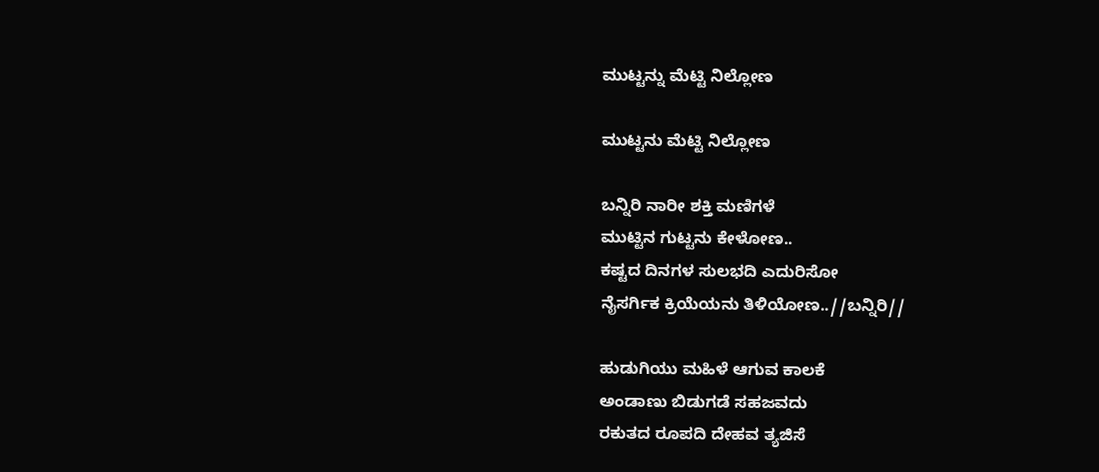ಮುಟ್ಟನ್ನು ಮೆಟ್ಟಿ ನಿಲ್ಲೋಣ

ಮುಟ್ಟನು ಮೆಟ್ಟಿ ನಿಲ್ಲೋಣ

ಬನ್ನಿರಿ ನಾರೀ ಶಕ್ತಿ ಮಣಿಗಳೆ
ಮುಟ್ಟಿನ ಗುಟ್ಟನು ಕೇಳೋಣ..
ಕಷ್ಟದ ದಿನಗಳ ಸುಲಭದಿ ಎದುರಿಸೋ
ನೈಸರ್ಗಿಕ ಕ್ರಿಯೆಯನು ತಿಳಿಯೋಣ..//ಬನ್ನಿರಿ//

ಹುಡುಗಿಯು ಮಹಿಳೆ ಆಗುವ ಕಾಲಕೆ
ಅಂಡಾಣು ಬಿಡುಗಡೆ ಸಹಜವದು
ರಕುತದ ರೂಪದಿ ದೇಹವ ತ್ಯಜಿಸೆ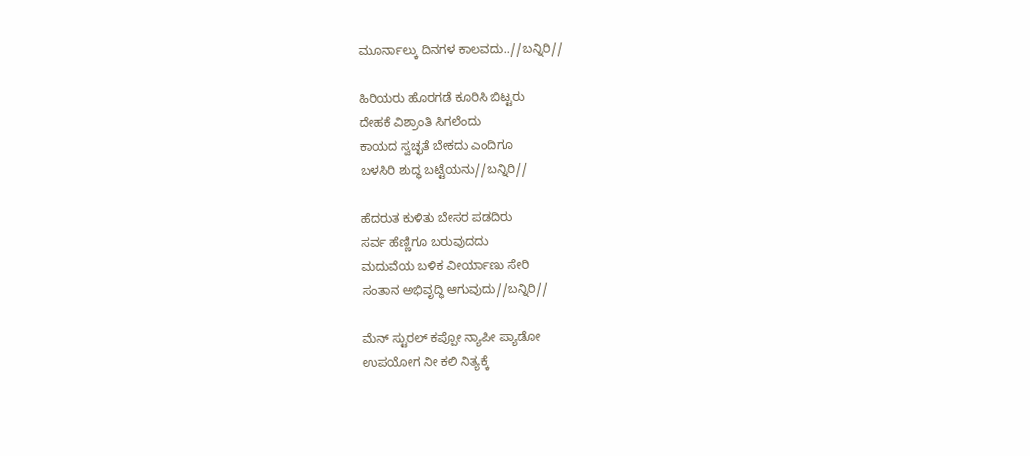ಮೂರ್ನಾಲ್ಕು ದಿನಗಳ ಕಾಲವದು..//ಬನ್ನಿರಿ//

ಹಿರಿಯರು ಹೊರಗಡೆ ಕೂರಿಸಿ ಬಿಟ್ಟರು
ದೇಹಕೆ ವಿಶ್ರಾಂತಿ ಸಿಗಲೆಂದು
ಕಾಯದ ಸ್ವಚ್ಛತೆ ಬೇಕದು ಎಂದಿಗೂ
ಬಳಸಿರಿ ಶುದ್ಧ ಬಟ್ಟೆಯನು//ಬನ್ನಿರಿ//

ಹೆದರುತ ಕುಳಿತು ಬೇಸರ ಪಡದಿರು
ಸರ್ವ ಹೆಣ್ಣಿಗೂ ಬರುವುದದು
ಮದುವೆಯ ಬಳಿಕ ವೀರ್ಯಾಣು ಸೇರಿ
ಸಂತಾನ ಅಭಿವೃದ್ಧಿ ಆಗುವುದು//ಬನ್ನಿರಿ//

ಮೆನ್ ಸ್ಟುರಲ್ ಕಪ್ಪೋ ನ್ಯಾಪೀ ಪ್ಯಾಡೋ
ಉಪಯೋಗ ನೀ ಕಲಿ ನಿತ್ಯಕ್ಕೆ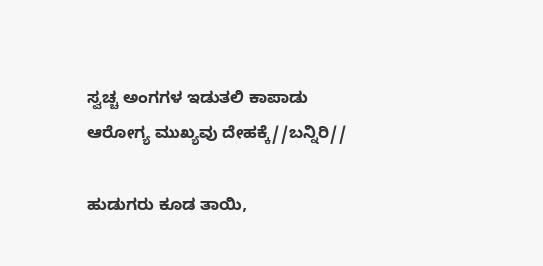ಸ್ವಚ್ಚ ಅಂಗಗಳ ಇಡುತಲಿ ಕಾಪಾಡು
ಆರೋಗ್ಯ ಮುಖ್ಯವು ದೇಹಕ್ಕೆ//ಬನ್ನಿರಿ//

ಹುಡುಗರು ಕೂಡ ತಾಯಿ,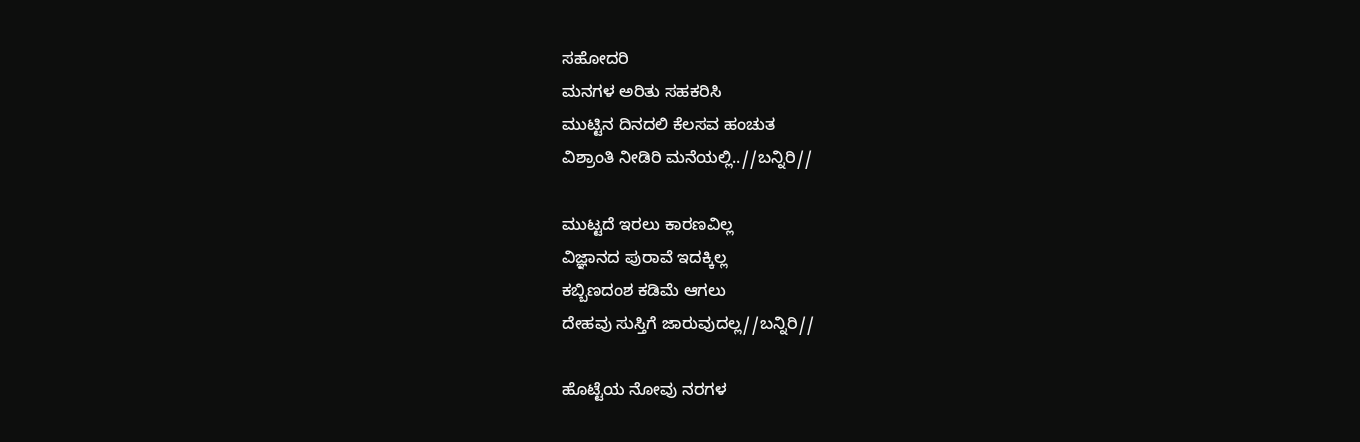ಸಹೋದರಿ
ಮನಗಳ ಅರಿತು ಸಹಕರಿಸಿ
ಮುಟ್ಟಿನ ದಿನದಲಿ ಕೆಲಸವ ಹಂಚುತ
ವಿಶ್ರಾಂತಿ ನೀಡಿರಿ ಮನೆಯಲ್ಲಿ..//ಬನ್ನಿರಿ//

ಮುಟ್ಟದೆ ಇರಲು ಕಾರಣವಿಲ್ಲ
ವಿಜ್ಞಾನದ ಪುರಾವೆ ಇದಕ್ಕಿಲ್ಲ
ಕಬ್ಬಿಣದಂಶ ಕಡಿಮೆ ಆಗಲು
ದೇಹವು ಸುಸ್ತಿಗೆ ಜಾರುವುದಲ್ಲ//ಬನ್ನಿರಿ//

ಹೊಟ್ಟೆಯ ನೋವು ನರಗಳ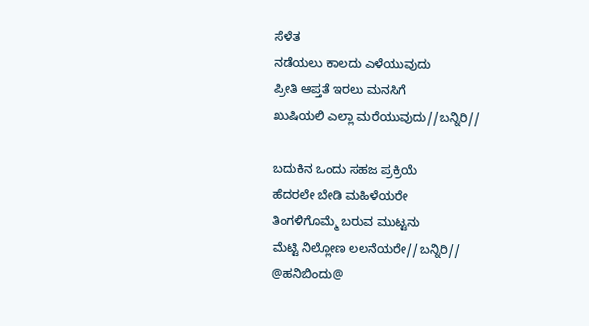ಸೆಳೆತ
ನಡೆಯಲು ಕಾಲದು ಎಳೆಯುವುದು
ಪ್ರೀತಿ ಆಪ್ತತೆ ಇರಲು ಮನಸಿಗೆ
ಖುಷಿಯಲಿ ಎಲ್ಲಾ ಮರೆಯುವುದು//ಬನ್ನಿರಿ//

ಬದುಕಿನ ಒಂದು ಸಹಜ ಪ್ರಕ್ರಿಯೆ
ಹೆದರಲೇ ಬೇಡಿ ಮಹಿಳೆಯರೇ
ತಿಂಗಳಿಗೊಮ್ಮೆ ಬರುವ ಮುಟ್ಟನು
ಮೆಟ್ಟಿ ನಿಲ್ಲೋಣ ಲಲನೆಯರೇ//ಬನ್ನಿರಿ//
@ಹನಿಬಿಂದು@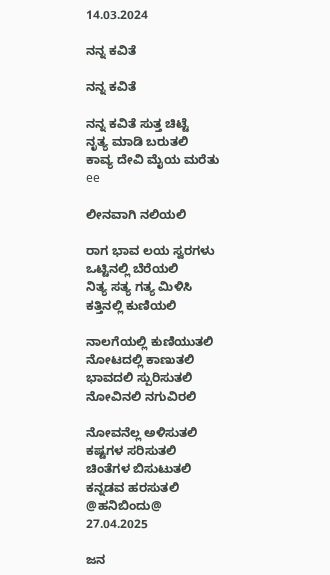14.03.2024

ನನ್ನ ಕವಿತೆ

ನನ್ನ ಕವಿತೆ

ನನ್ನ ಕವಿತೆ ಸುತ್ತ ಚಿಟ್ಟೆ
ನೃತ್ಯ ಮಾಡಿ ಬರುತಲಿ
ಕಾವ್ಯ ದೇವಿ ಮೈಯ ಮರೆತು ee

ಲೀನವಾಗಿ ನಲಿಯಲಿ

ರಾಗ ಭಾವ ಲಯ ಸ್ವರಗಳು
ಒಟ್ಟಿನಲ್ಲಿ ಬೆರೆಯಲಿ
ನಿತ್ಯ ಸತ್ಯ ಗತ್ಯ ಮಿಳಿಸಿ
ಕತ್ತಿನಲ್ಲಿ ಕುಣಿಯಲಿ

ನಾಲಗೆಯಲ್ಲಿ ಕುಣಿಯುತಲಿ
ನೋಟದಲ್ಲಿ ಕಾಣುತಲಿ
ಭಾವದಲಿ ಸ್ಪುರಿಸುತಲಿ
ನೋವಿನಲಿ ನಗುವಿರಲಿ

ನೋವನೆಲ್ಲ ಅಳಿಸುತಲಿ
ಕಷ್ಟಗಳ ಸರಿಸುತಲಿ
ಚಿಂತೆಗಳ ಬಿಸುಟುತಲಿ
ಕನ್ನಡವ ಹರಸುತಲಿ
@ಹನಿಬಿಂದು@
27.04.2025

ಜನ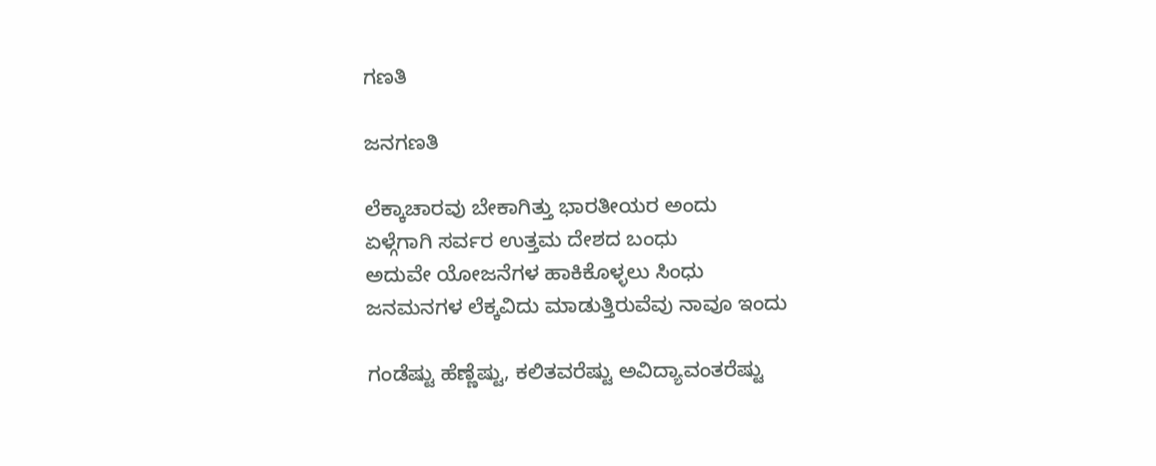ಗಣತಿ

ಜನಗಣತಿ

ಲೆಕ್ಕಾಚಾರವು ಬೇಕಾಗಿತ್ತು ಭಾರತೀಯರ ಅಂದು
ಏಳ್ಗೆಗಾಗಿ ಸರ್ವರ ಉತ್ತಮ ದೇಶದ ಬಂಧು
ಅದುವೇ ಯೋಜನೆಗಳ ಹಾಕಿಕೊಳ್ಳಲು ಸಿಂಧು
ಜನಮನಗಳ ಲೆಕ್ಕವಿದು ಮಾಡುತ್ತಿರುವೆವು ನಾವೂ ಇಂದು

ಗಂಡೆಷ್ಟು ಹೆಣ್ಣೆಷ್ಟು, ಕಲಿತವರೆಷ್ಟು ಅವಿದ್ಯಾವಂತರೆಷ್ಟು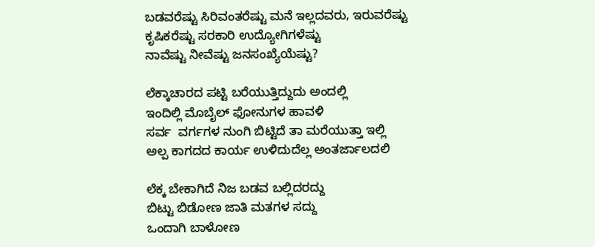ಬಡವರೆಷ್ಟು ಸಿರಿವಂತರೆಷ್ಟು ಮನೆ ಇಲ್ಲದವರು, ಇರುವರೆಷ್ಟು
ಕೃಷಿಕರೆಷ್ಟು ಸರಕಾರಿ ಉದ್ಯೋಗಿಗಳೆಷ್ಟು
ನಾವೆಷ್ಟು ನೀವೆಷ್ಟು ಜನಸಂಖ್ಯೆಯೆಷ್ಟು?

ಲೆಕ್ಕಾಚಾರದ ಪಟ್ಟಿ ಬರೆಯುತ್ತಿದ್ದುದು ಅಂದಲ್ಲಿ
ಇಂದಿಲ್ಲಿ ಮೊಬೈಲ್ ಫೋನುಗಳ ಹಾವಳಿ
ಸರ್ವ  ವರ್ಗಗಳ ನುಂಗಿ ಬಿಟ್ಟಿದೆ ತಾ ಮರೆಯುತ್ತಾ ಇಲ್ಲಿ
ಅಲ್ಪ ಕಾಗದದ ಕಾರ್ಯ ಉಳಿದುದೆಲ್ಲ ಅಂತರ್ಜಾಲದಲಿ

ಲೆಕ್ಕ ಬೇಕಾಗಿದೆ ನಿಜ ಬಡವ ಬಲ್ಲಿದರದ್ದು
ಬಿಟ್ಟು ಬಿಡೋಣ ಜಾತಿ ಮತಗಳ ಸದ್ದು
ಒಂದಾಗಿ ಬಾಳೋಣ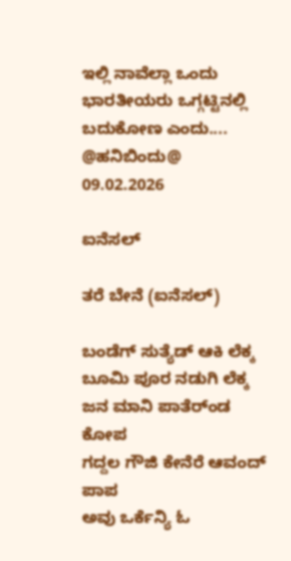ಇಲ್ಲಿ ನಾವೆಲ್ಲಾ ಒಂದು
ಭಾರತೀಯರು ಒಗ್ಗಟ್ಟಿನಲ್ಲಿ ಬದುಕೋಣ ಎಂದು....
@ಹನಿಬಿಂದು@
09.02.2026

ಐನೆಸಲ್

ತರೆ ಬೇನೆ (ಐನೆಸಲ್)

ಬಂಡೆಗ್ ಸುತ್ಯೆಡ್ ಆಕಿ ಲೆಕ್ಕ
ಬೂಮಿ ಪೂರ ನಡುಗಿ ಲೆಕ್ಕ
ಜನ ಮಾನಿ ಪಾತೆರ್ಂಡ ಕೋಪ
ಗದ್ದಲ ಗೌಜಿ ಕೇನೆರೆ ಆವಂದ್ ಪಾಪ
ಅವು ಒರ್ಕೆನ್ಯಿ ಓ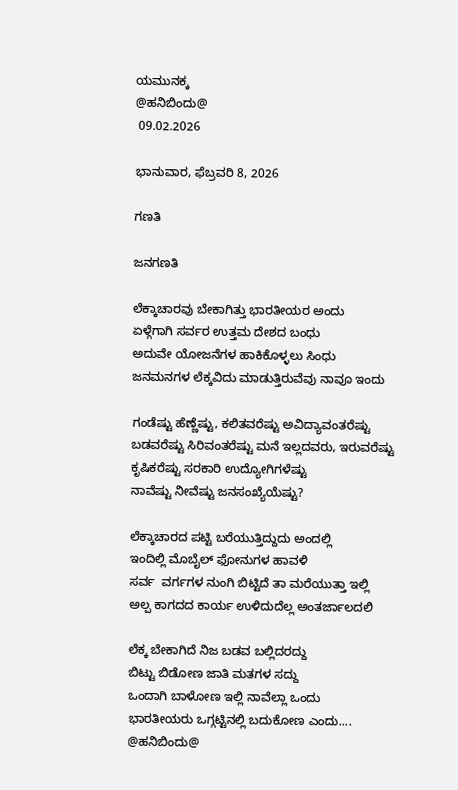ಯಮುನಕ್ಕ
@ಹನಿಬಿಂದು@
 09.02.2026

ಭಾನುವಾರ, ಫೆಬ್ರವರಿ 8, 2026

ಗಣತಿ

ಜನಗಣತಿ

ಲೆಕ್ಕಾಚಾರವು ಬೇಕಾಗಿತ್ತು ಭಾರತೀಯರ ಅಂದು
ಏಳ್ಗೆಗಾಗಿ ಸರ್ವರ ಉತ್ತಮ ದೇಶದ ಬಂಧು
ಅದುವೇ ಯೋಜನೆಗಳ ಹಾಕಿಕೊಳ್ಳಲು ಸಿಂಧು
ಜನಮನಗಳ ಲೆಕ್ಕವಿದು ಮಾಡುತ್ತಿರುವೆವು ನಾವೂ ಇಂದು

ಗಂಡೆಷ್ಟು ಹೆಣ್ಣೆಷ್ಟು, ಕಲಿತವರೆಷ್ಟು ಅವಿದ್ಯಾವಂತರೆಷ್ಟು
ಬಡವರೆಷ್ಟು ಸಿರಿವಂತರೆಷ್ಟು ಮನೆ ಇಲ್ಲದವರು, ಇರುವರೆಷ್ಟು
ಕೃಷಿಕರೆಷ್ಟು ಸರಕಾರಿ ಉದ್ಯೋಗಿಗಳೆಷ್ಟು
ನಾವೆಷ್ಟು ನೀವೆಷ್ಟು ಜನಸಂಖ್ಯೆಯೆಷ್ಟು?

ಲೆಕ್ಕಾಚಾರದ ಪಟ್ಟಿ ಬರೆಯುತ್ತಿದ್ದುದು ಅಂದಲ್ಲಿ
ಇಂದಿಲ್ಲಿ ಮೊಬೈಲ್ ಫೋನುಗಳ ಹಾವಳಿ
ಸರ್ವ  ವರ್ಗಗಳ ನುಂಗಿ ಬಿಟ್ಟಿದೆ ತಾ ಮರೆಯುತ್ತಾ ಇಲ್ಲಿ
ಅಲ್ಪ ಕಾಗದದ ಕಾರ್ಯ ಉಳಿದುದೆಲ್ಲ ಅಂತರ್ಜಾಲದಲಿ

ಲೆಕ್ಕ ಬೇಕಾಗಿದೆ ನಿಜ ಬಡವ ಬಲ್ಲಿದರದ್ದು
ಬಿಟ್ಟು ಬಿಡೋಣ ಜಾತಿ ಮತಗಳ ಸದ್ದು
ಒಂದಾಗಿ ಬಾಳೋಣ ಇಲ್ಲಿ ನಾವೆಲ್ಲಾ ಒಂದು
ಭಾರತೀಯರು ಒಗ್ಗಟ್ಟಿನಲ್ಲಿ ಬದುಕೋಣ ಎಂದು....
@ಹನಿಬಿಂದು@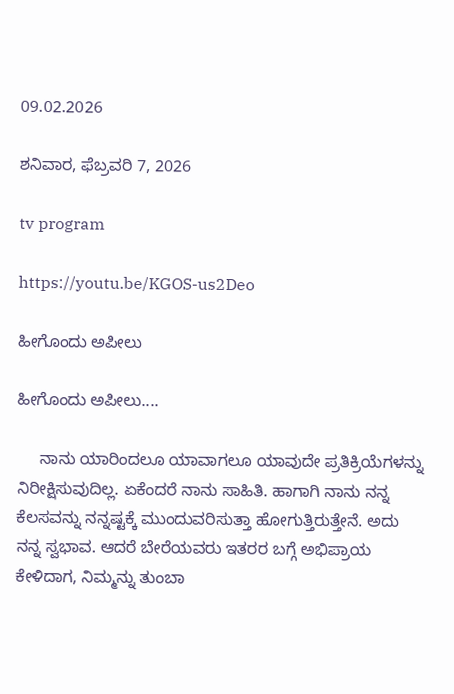09.02.2026

ಶನಿವಾರ, ಫೆಬ್ರವರಿ 7, 2026

tv program

https://youtu.be/KGOS-us2Deo

ಹೀಗೊಂದು ಅಪೀಲು

ಹೀಗೊಂದು ಅಪೀಲು....

     ನಾನು ಯಾರಿಂದಲೂ ಯಾವಾಗಲೂ ಯಾವುದೇ ಪ್ರತಿಕ್ರಿಯೆಗಳನ್ನು ನಿರೀಕ್ಷಿಸುವುದಿಲ್ಲ. ಏಕೆಂದರೆ ನಾನು ಸಾಹಿತಿ. ಹಾಗಾಗಿ ನಾನು ನನ್ನ ಕೆಲಸವನ್ನು ನನ್ನಷ್ಟಕ್ಕೆ ಮುಂದುವರಿಸುತ್ತಾ ಹೋಗುತ್ತಿರುತ್ತೇನೆ. ಅದು ನನ್ನ ಸ್ವಭಾವ. ಆದರೆ ಬೇರೆಯವರು ಇತರರ ಬಗ್ಗೆ ಅಭಿಪ್ರಾಯ ಕೇಳಿದಾಗ, ನಿಮ್ಮನ್ನು ತುಂಬಾ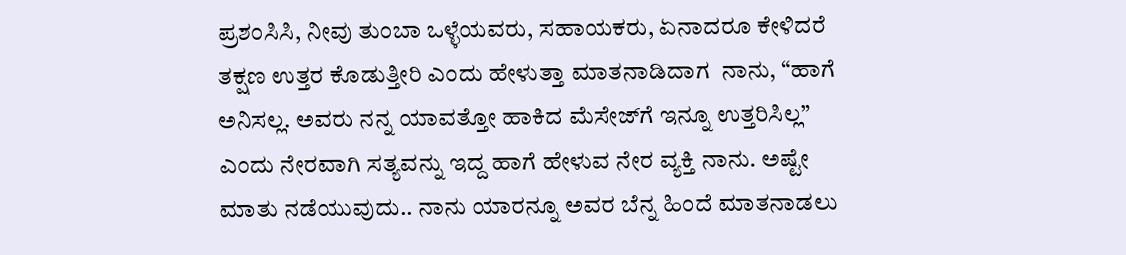ಪ್ರಶಂಸಿಸಿ, ನೀವು ತುಂಬಾ ಒಳ್ಳೆಯವರು, ಸಹಾಯಕರು, ಏನಾದರೂ ಕೇಳಿದರೆ ತಕ್ಷಣ ಉತ್ತರ ಕೊಡುತ್ತೀರಿ ಎಂದು ಹೇಳುತ್ತಾ ಮಾತನಾಡಿದಾಗ  ನಾನು, “ಹಾಗೆ ಅನಿಸಲ್ಲ. ಅವರು ನನ್ನ ಯಾವತ್ತೋ ಹಾಕಿದ ಮೆಸೇಜ್‌ಗೆ ಇನ್ನೂ ಉತ್ತರಿಸಿಲ್ಲ” ಎಂದು ನೇರವಾಗಿ ಸತ್ಯವನ್ನು ಇದ್ದ ಹಾಗೆ ಹೇಳುವ ನೇರ ವ್ಯಕ್ತಿ ನಾನು. ಅಷ್ಟೇ ಮಾತು ನಡೆಯುವುದು.. ನಾನು ಯಾರನ್ನೂ ಅವರ ಬೆನ್ನ ಹಿಂದೆ ಮಾತನಾಡಲು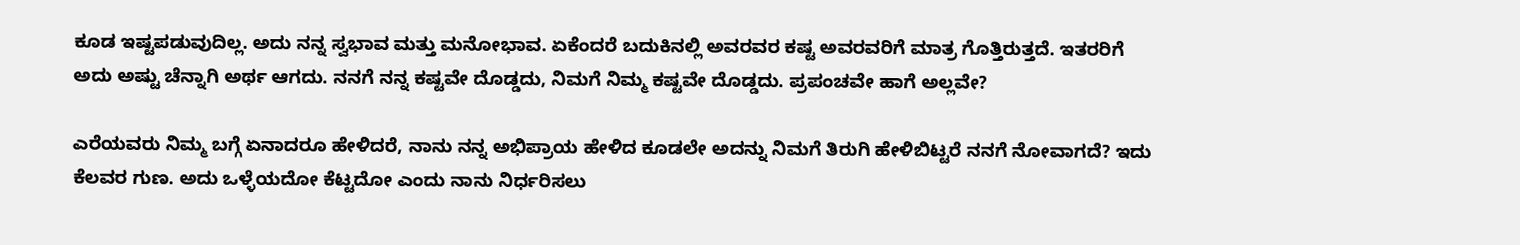ಕೂಡ ಇಷ್ಟಪಡುವುದಿಲ್ಲ. ಅದು ನನ್ನ ಸ್ವಭಾವ ಮತ್ತು ಮನೋಭಾವ. ಏಕೆಂದರೆ ಬದುಕಿನಲ್ಲಿ ಅವರವರ ಕಷ್ಟ ಅವರವರಿಗೆ ಮಾತ್ರ ಗೊತ್ತಿರುತ್ತದೆ. ಇತರರಿಗೆ ಅದು ಅಷ್ಟು ಚೆನ್ನಾಗಿ ಅರ್ಥ ಆಗದು. ನನಗೆ ನನ್ನ ಕಷ್ಟವೇ ದೊಡ್ಡದು, ನಿಮಗೆ ನಿಮ್ಮ ಕಷ್ಟವೇ ದೊಡ್ಡದು. ಪ್ರಪಂಚವೇ ಹಾಗೆ ಅಲ್ಲವೇ?

ಎರೆಯವರು ನಿಮ್ಮ ಬಗ್ಗೆ ಏನಾದರೂ ಹೇಳಿದರೆ, ನಾನು ನನ್ನ ಅಭಿಪ್ರಾಯ ಹೇಳಿದ ಕೂಡಲೇ ಅದನ್ನು ನಿಮಗೆ ತಿರುಗಿ ಹೇಳಿಬಿಟ್ಟರೆ ನನಗೆ ನೋವಾಗದೆ? ಇದು ಕೆಲವರ ಗುಣ. ಅದು ಒಳ್ಳೆಯದೋ ಕೆಟ್ಟದೋ ಎಂದು ನಾನು ನಿರ್ಧರಿಸಲು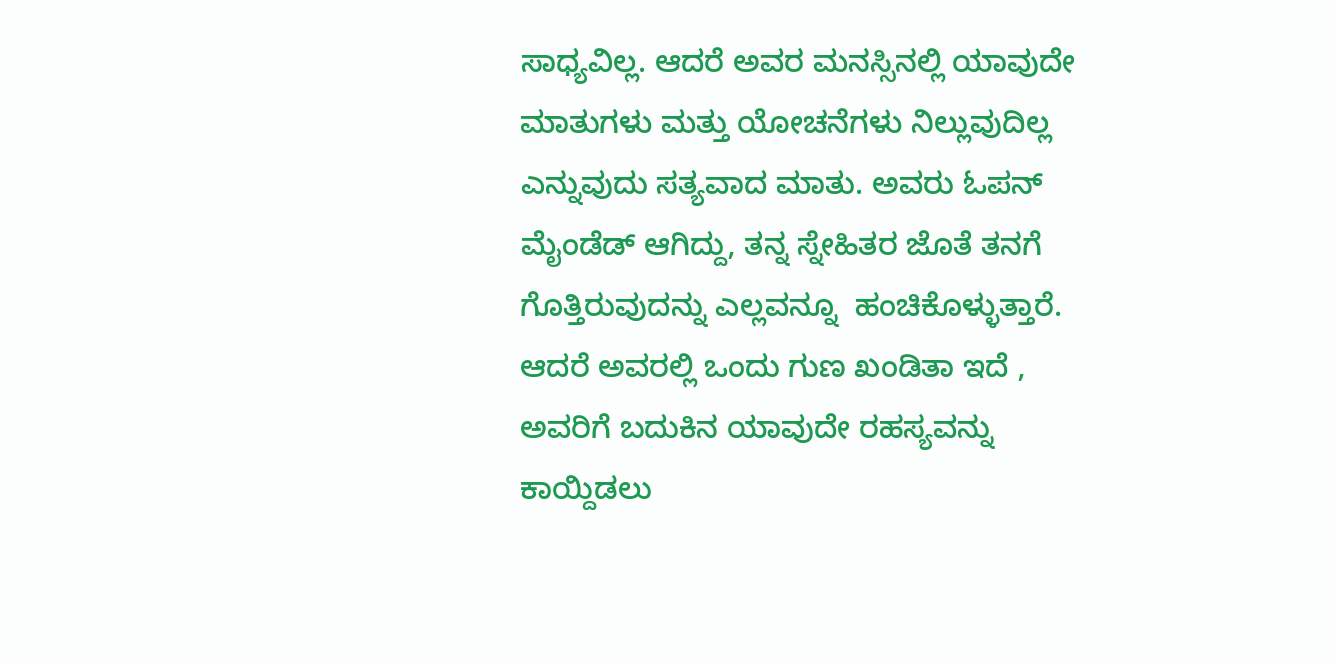ಸಾಧ್ಯವಿಲ್ಲ. ಆದರೆ ಅವರ ಮನಸ್ಸಿನಲ್ಲಿ ಯಾವುದೇ ಮಾತುಗಳು ಮತ್ತು ಯೋಚನೆಗಳು ನಿಲ್ಲುವುದಿಲ್ಲ ಎನ್ನುವುದು ಸತ್ಯವಾದ ಮಾತು. ಅವರು ಓಪನ್ ಮೈಂಡೆಡ್ ಆಗಿದ್ದು, ತನ್ನ ಸ್ನೇಹಿತರ ಜೊತೆ ತನಗೆ ಗೊತ್ತಿರುವುದನ್ನು ಎಲ್ಲವನ್ನೂ  ಹಂಚಿಕೊಳ್ಳುತ್ತಾರೆ. ಆದರೆ ಅವರಲ್ಲಿ ಒಂದು ಗುಣ ಖಂಡಿತಾ ಇದೆ , ಅವರಿಗೆ ಬದುಕಿನ ಯಾವುದೇ ರಹಸ್ಯವನ್ನು ಕಾಯ್ದಿಡಲು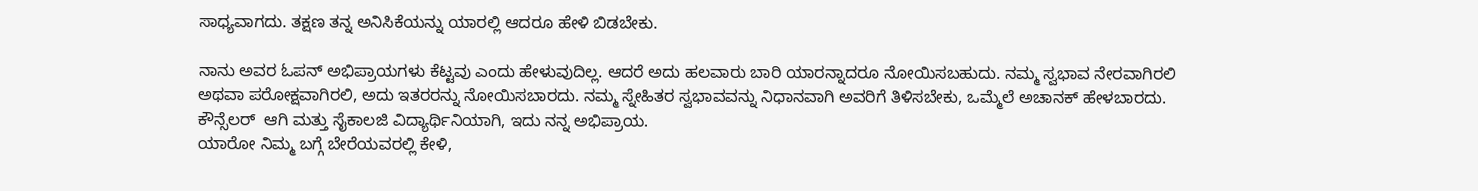ಸಾಧ್ಯವಾಗದು. ತಕ್ಷಣ ತನ್ನ ಅನಿಸಿಕೆಯನ್ನು ಯಾರಲ್ಲಿ ಆದರೂ ಹೇಳಿ ಬಿಡಬೇಕು.

ನಾನು ಅವರ ಓಪನ್ ಅಭಿಪ್ರಾಯಗಳು ಕೆಟ್ಟವು ಎಂದು ಹೇಳುವುದಿಲ್ಲ. ಆದರೆ ಅದು ಹಲವಾರು ಬಾರಿ ಯಾರನ್ನಾದರೂ ನೋಯಿಸಬಹುದು. ನಮ್ಮ ಸ್ವಭಾವ ನೇರವಾಗಿರಲಿ ಅಥವಾ ಪರೋಕ್ಷವಾಗಿರಲಿ, ಅದು ಇತರರನ್ನು ನೋಯಿಸಬಾರದು. ನಮ್ಮ ಸ್ನೇಹಿತರ ಸ್ವಭಾವವನ್ನು ನಿಧಾನವಾಗಿ ಅವರಿಗೆ ತಿಳಿಸಬೇಕು, ಒಮ್ಮೆಲೆ ಅಚಾನಕ್ ಹೇಳಬಾರದು. ಕೌನ್ಸೆಲರ್  ಆಗಿ ಮತ್ತು ಸೈಕಾಲಜಿ ವಿದ್ಯಾರ್ಥಿನಿಯಾಗಿ, ಇದು ನನ್ನ ಅಭಿಪ್ರಾಯ.
ಯಾರೋ ನಿಮ್ಮ ಬಗ್ಗೆ ಬೇರೆಯವರಲ್ಲಿ ಕೇಳಿ,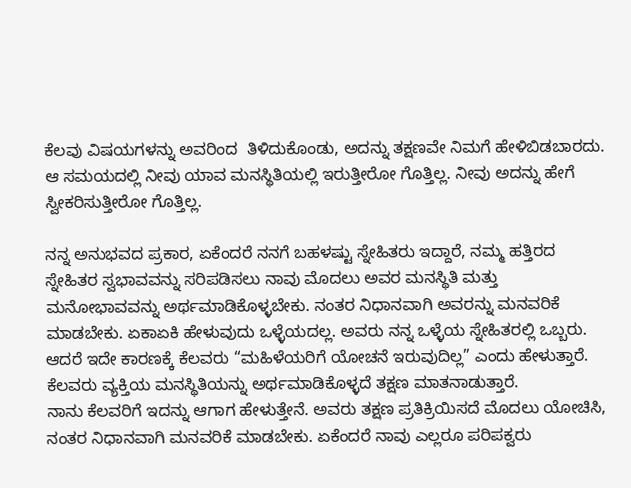ಕೆಲವು ವಿಷಯಗಳನ್ನು ಅವರಿಂದ  ತಿಳಿದುಕೊಂಡು, ಅದನ್ನು ತಕ್ಷಣವೇ ನಿಮಗೆ ಹೇಳಿಬಿಡಬಾರದು. ಆ ಸಮಯದಲ್ಲಿ ನೀವು ಯಾವ ಮನಸ್ಥಿತಿಯಲ್ಲಿ ಇರುತ್ತೀರೋ ಗೊತ್ತಿಲ್ಲ. ನೀವು ಅದನ್ನು ಹೇಗೆ ಸ್ವೀಕರಿಸುತ್ತೀರೋ ಗೊತ್ತಿಲ್ಲ.

ನನ್ನ ಅನುಭವದ ಪ್ರಕಾರ, ಏಕೆಂದರೆ ನನಗೆ ಬಹಳಷ್ಟು ಸ್ನೇಹಿತರು ಇದ್ದಾರೆ, ನಮ್ಮ ಹತ್ತಿರದ ಸ್ನೇಹಿತರ ಸ್ವಭಾವವನ್ನು ಸರಿಪಡಿಸಲು ನಾವು ಮೊದಲು ಅವರ ಮನಸ್ಥಿತಿ ಮತ್ತು ಮನೋಭಾವವನ್ನು ಅರ್ಥಮಾಡಿಕೊಳ್ಳಬೇಕು. ನಂತರ ನಿಧಾನವಾಗಿ ಅವರನ್ನು ಮನವರಿಕೆ ಮಾಡಬೇಕು. ಏಕಾಏಕಿ ಹೇಳುವುದು ಒಳ್ಳೆಯದಲ್ಲ. ಅವರು ನನ್ನ ಒಳ್ಳೆಯ ಸ್ನೇಹಿತರಲ್ಲಿ ಒಬ್ಬರು. ಆದರೆ ಇದೇ ಕಾರಣಕ್ಕೆ ಕೆಲವರು “ಮಹಿಳೆಯರಿಗೆ ಯೋಚನೆ ಇರುವುದಿಲ್ಲ” ಎಂದು ಹೇಳುತ್ತಾರೆ. ಕೆಲವರು ವ್ಯಕ್ತಿಯ ಮನಸ್ಥಿತಿಯನ್ನು ಅರ್ಥಮಾಡಿಕೊಳ್ಳದೆ ತಕ್ಷಣ ಮಾತನಾಡುತ್ತಾರೆ.
ನಾನು ಕೆಲವರಿಗೆ ಇದನ್ನು ಆಗಾಗ ಹೇಳುತ್ತೇನೆ. ಅವರು ತಕ್ಷಣ ಪ್ರತಿಕ್ರಿಯಿಸದೆ ಮೊದಲು ಯೋಚಿಸಿ, ನಂತರ ನಿಧಾನವಾಗಿ ಮನವರಿಕೆ ಮಾಡಬೇಕು. ಏಕೆಂದರೆ ನಾವು ಎಲ್ಲರೂ ಪರಿಪಕ್ವರು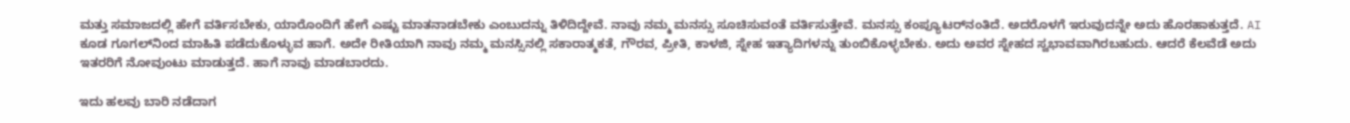ಮತ್ತು ಸಮಾಜದಲ್ಲಿ ಹೇಗೆ ವರ್ತಿಸಬೇಕು, ಯಾರೊಂದಿಗೆ ಹೇಗೆ ಎಷ್ಟು ಮಾತನಾಡಬೇಕು ಎಂಬುದನ್ನು ತಿಳಿದಿದ್ದೇವೆ. ನಾವು ನಮ್ಮ ಮನಸ್ಸು ಸೂಚಿಸುವಂತೆ ವರ್ತಿಸುತ್ತೇವೆ. ಮನಸ್ಸು ಕಂಪ್ಯೂಟರ್‌ನಂತಿದೆ. ಅದರೊಳಗೆ ಇರುವುದನ್ನೇ ಅದು ಹೊರಹಾಕುತ್ತದೆ. AI ಕೂಡ ಗೂಗಲ್‌ನಿಂದ ಮಾಹಿತಿ ಪಡೆದುಕೊಳ್ಳುವ ಹಾಗೆ. ಅದೇ ರೀತಿಯಾಗಿ ನಾವು ನಮ್ಮ ಮನಸ್ಸಿನಲ್ಲಿ ಸಕಾರಾತ್ಮಕತೆ, ಗೌರವ, ಪ್ರೀತಿ, ಕಾಳಜಿ, ಸ್ನೇಹ ಇತ್ಯಾದಿಗಳನ್ನು ತುಂಬಿಕೊಳ್ಳಬೇಕು. ಅದು ಅವರ ಸ್ನೇಹದ ಸ್ವಭಾವವಾಗಿರಬಹುದು. ಆದರೆ ಕೆಲವೆಡೆ ಅದು ಇತರರಿಗೆ ನೋವುಂಟು ಮಾಡುತ್ತದೆ. ಹಾಗೆ ನಾವು ಮಾಡಬಾರದು.

ಇದು ಹಲವು ಬಾರಿ ನಡೆದಾಗ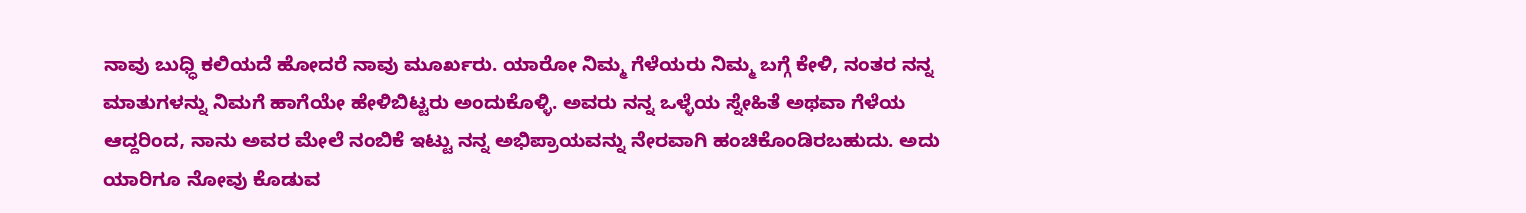ನಾವು ಬುಧ್ಧಿ ಕಲಿಯದೆ ಹೋದರೆ ನಾವು ಮೂರ್ಖರು. ಯಾರೋ ನಿಮ್ಮ ಗೆಳೆಯರು ನಿಮ್ಮ ಬಗ್ಗೆ ಕೇಳಿ, ನಂತರ ನನ್ನ ಮಾತುಗಳನ್ನು ನಿಮಗೆ ಹಾಗೆಯೇ ಹೇಳಿಬಿಟ್ಟರು ಅಂದುಕೊಳ್ಳಿ. ಅವರು ನನ್ನ ಒಳ್ಳೆಯ ಸ್ನೇಹಿತೆ ಅಥವಾ ಗೆಳೆಯ ಆದ್ದರಿಂದ, ನಾನು ಅವರ ಮೇಲೆ ನಂಬಿಕೆ ಇಟ್ಟು ನನ್ನ ಅಭಿಪ್ರಾಯವನ್ನು ನೇರವಾಗಿ ಹಂಚಿಕೊಂಡಿರಬಹುದು. ಅದು ಯಾರಿಗೂ ನೋವು ಕೊಡುವ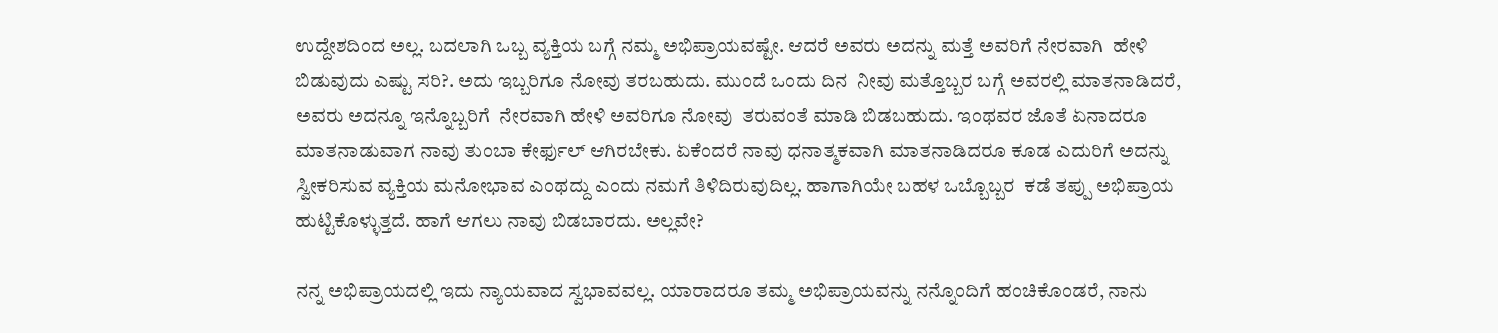ಉದ್ದೇಶದಿಂದ ಅಲ್ಲ. ಬದಲಾಗಿ ಒಬ್ಬ ವ್ಯಕ್ತಿಯ ಬಗ್ಗೆ ನಮ್ಮ ಅಭಿಪ್ರಾಯವಷ್ಟೇ. ಆದರೆ ಅವರು ಅದನ್ನು ಮತ್ತೆ ಅವರಿಗೆ ನೇರವಾಗಿ  ಹೇಳಿ ಬಿಡುವುದು ಎಷ್ಟು ಸರಿ?. ಅದು ಇಬ್ಬರಿಗೂ ನೋವು ತರಬಹುದು. ಮುಂದೆ ಒಂದು ದಿನ  ನೀವು ಮತ್ತೊಬ್ಬರ ಬಗ್ಗೆ ಅವರಲ್ಲಿ ಮಾತನಾಡಿದರೆ, ಅವರು ಅದನ್ನೂ ಇನ್ನೊಬ್ಬರಿಗೆ  ನೇರವಾಗಿ ಹೇಳಿ ಅವರಿಗೂ ನೋವು  ತರುವಂತೆ ಮಾಡಿ ಬಿಡಬಹುದು. ಇಂಥವರ ಜೊತೆ ಏನಾದರೂ ಮಾತನಾಡುವಾಗ ನಾವು ತುಂಬಾ ಕೇರ್ಫುಲ್ ಆಗಿರಬೇಕು. ಏಕೆಂದರೆ ನಾವು ಧನಾತ್ಮಕವಾಗಿ ಮಾತನಾಡಿದರೂ ಕೂಡ ಎದುರಿಗೆ ಅದನ್ನು ಸ್ವೀಕರಿಸುವ ವ್ಯಕ್ತಿಯ ಮನೋಭಾವ ಎಂಥದ್ದು ಎಂದು ನಮಗೆ ತಿಳಿದಿರುವುದಿಲ್ಲ. ಹಾಗಾಗಿಯೇ ಬಹಳ ಒಬ್ಬೊಬ್ಬರ  ಕಡೆ ತಪ್ಪು ಅಭಿಪ್ರಾಯ ಹುಟ್ಟಿಕೊಳ್ಳುತ್ತದೆ. ಹಾಗೆ ಆಗಲು ನಾವು ಬಿಡಬಾರದು. ಅಲ್ಲವೇ?

ನನ್ನ ಅಭಿಪ್ರಾಯದಲ್ಲಿ ಇದು ನ್ಯಾಯವಾದ ಸ್ವಭಾವವಲ್ಲ. ಯಾರಾದರೂ ತಮ್ಮ ಅಭಿಪ್ರಾಯವನ್ನು ನನ್ನೊಂದಿಗೆ ಹಂಚಿಕೊಂಡರೆ, ನಾನು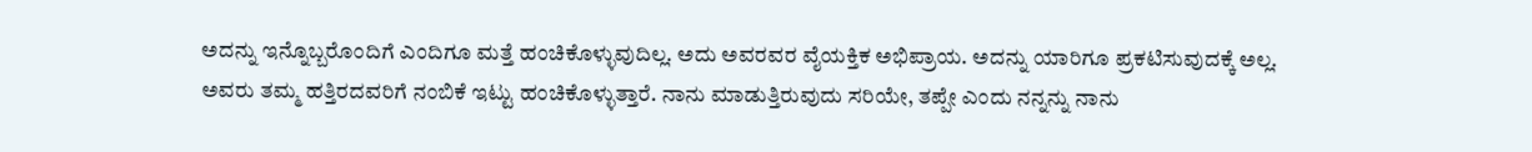ಅದನ್ನು ಇನ್ನೊಬ್ಬರೊಂದಿಗೆ ಎಂದಿಗೂ ಮತ್ತೆ ಹಂಚಿಕೊಳ್ಳುವುದಿಲ್ಲ. ಅದು ಅವರವರ ವೈಯಕ್ತಿಕ ಅಭಿಪ್ರಾಯ. ಅದನ್ನು ಯಾರಿಗೂ ಪ್ರಕಟಿಸುವುದಕ್ಕೆ ಅಲ್ಲ. ಅವರು ತಮ್ಮ ಹತ್ತಿರದವರಿಗೆ ನಂಬಿಕೆ ಇಟ್ಟು ಹಂಚಿಕೊಳ್ಳುತ್ತಾರೆ. ನಾನು ಮಾಡುತ್ತಿರುವುದು ಸರಿಯೇ, ತಪ್ಪೇ ಎಂದು ನನ್ನನ್ನು ನಾನು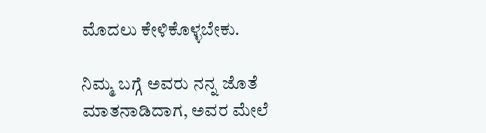ಮೊದಲು ಕೇಳಿಕೊಳ್ಳಬೇಕು.

ನಿಮ್ಮ ಬಗ್ಗೆ ಅವರು ನನ್ನ ಜೊತೆ ಮಾತನಾಡಿದಾಗ, ಅವರ ಮೇಲೆ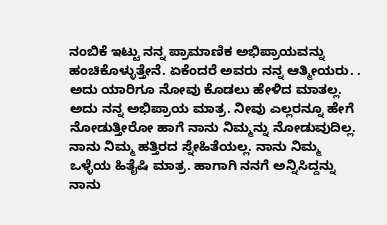ನಂಬಿಕೆ ಇಟ್ಟು ನನ್ನ ಪ್ರಾಮಾಣಿಕ ಅಭಿಪ್ರಾಯವನ್ನು ಹಂಚಿಕೊಳ್ಳುತ್ತೇನೆ. ಏಕೆಂದರೆ ಅವರು ನನ್ನ ಆತ್ಮೀಯರು. . ಅದು ಯಾರಿಗೂ ನೋವು ಕೊಡಲು ಹೇಳಿದ ಮಾತಲ್ಲ. ಅದು ನನ್ನ ಅಭಿಪ್ರಾಯ ಮಾತ್ರ. ನೀವು ಎಲ್ಲರನ್ನೂ ಹೇಗೆ ನೋಡುತ್ತೀರೋ ಹಾಗೆ ನಾನು ನಿಮ್ಮನ್ನು ನೋಡುವುದಿಲ್ಲ. ನಾನು ನಿಮ್ಮ ಹತ್ತಿರದ ಸ್ನೇಹಿತೆಯಲ್ಲ. ನಾನು ನಿಮ್ಮ ಒಳ್ಳೆಯ ಹಿತೈಷಿ ಮಾತ್ರ. ಹಾಗಾಗಿ ನನಗೆ ಅನ್ನಿಸಿದ್ದನ್ನು ನಾನು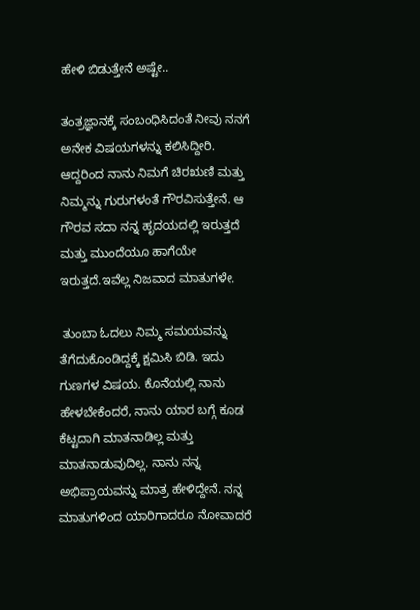ಹೇಳಿ ಬಿಡುತ್ತೇನೆ ಅಷ್ಟೇ..

ತಂತ್ರಜ್ಞಾನಕ್ಕೆ ಸಂಬಂಧಿಸಿದಂತೆ ನೀವು ನನಗೆ ಅನೇಕ ವಿಷಯಗಳನ್ನು ಕಲಿಸಿದ್ದೀರಿ. ಆದ್ದರಿಂದ ನಾನು ನಿಮಗೆ ಚಿರಋಣಿ ಮತ್ತು ನಿಮ್ಮನ್ನು ಗುರುಗಳಂತೆ ಗೌರವಿಸುತ್ತೇನೆ. ಆ ಗೌರವ ಸದಾ ನನ್ನ ಹೃದಯದಲ್ಲಿ ಇರುತ್ತದೆ ಮತ್ತು ಮುಂದೆಯೂ ಹಾಗೆಯೇ ಇರುತ್ತದೆ.ಇವೆಲ್ಲ ನಿಜವಾದ ಮಾತುಗಳೇ.

 ತುಂಬಾ ಓದಲು ನಿಮ್ಮ ಸಮಯವನ್ನು ತೆಗೆದುಕೊಂಡಿದ್ದಕ್ಕೆ ಕ್ಷಮಿಸಿ ಬಿಡಿ. ಇದು ಗುಣಗಳ ವಿಷಯ. ಕೊನೆಯಲ್ಲಿ ನಾನು ಹೇಳಬೇಕೆಂದರೆ, ನಾನು ಯಾರ ಬಗ್ಗೆ ಕೂಡ ಕೆಟ್ಟದಾಗಿ ಮಾತನಾಡಿಲ್ಲ ಮತ್ತು ಮಾತನಾಡುವುದಿಲ್ಲ. ನಾನು ನನ್ನ ಅಭಿಪ್ರಾಯವನ್ನು ಮಾತ್ರ ಹೇಳಿದ್ದೇನೆ. ನನ್ನ ಮಾತುಗಳಿಂದ ಯಾರಿಗಾದರೂ ನೋವಾದರೆ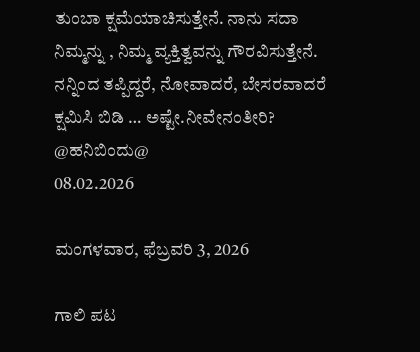ತುಂಬಾ ಕ್ಷಮೆಯಾಚಿಸುತ್ತೇನೆ. ನಾನು ಸದಾ ನಿಮ್ಮನ್ನು , ನಿಮ್ಮ ವ್ಯಕ್ತಿತ್ವವನ್ನು ಗೌರವಿಸುತ್ತೇನೆ. ನನ್ನಿಂದ ತಪ್ಪಿದ್ದರೆ, ನೋವಾದರೆ, ಬೇಸರವಾದರೆ ಕ್ಷಮಿಸಿ ಬಿಡಿ … ಅಷ್ಟೇ.ನೀವೇನಂತೀರಿ?
@ಹನಿಬಿಂದು@
08.02.2026

ಮಂಗಳವಾರ, ಫೆಬ್ರವರಿ 3, 2026

ಗಾಲಿ ಪಟ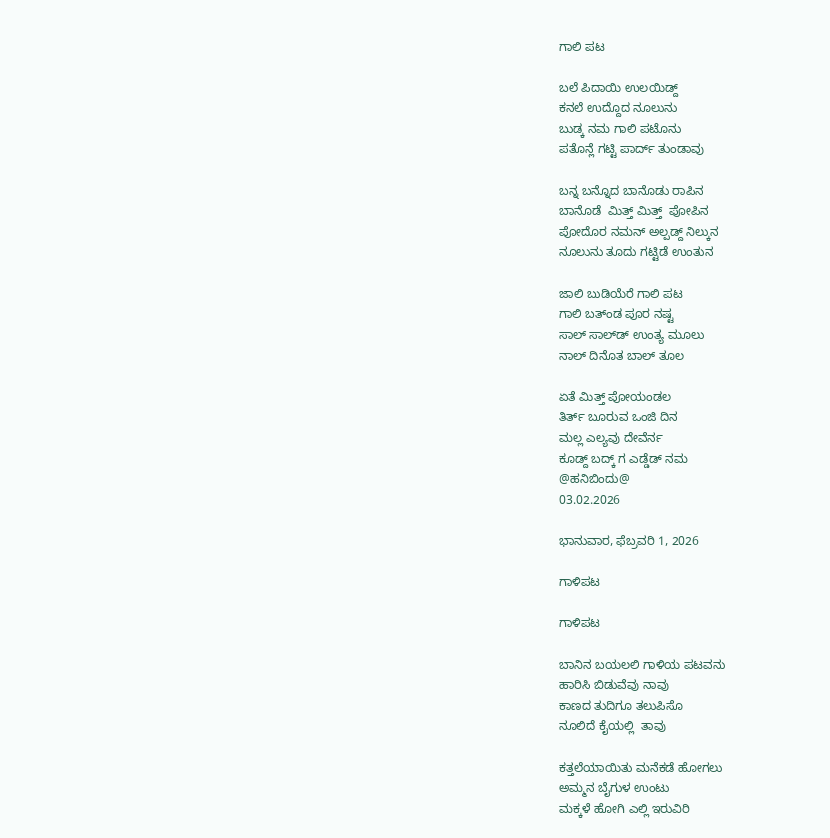ಗಾಲಿ ಪಟ

ಬಲೆ ಪಿದಾಯಿ ಉಲಯಿಡ್ದ್
ಕನಲೆ ಉದ್ದೊದ ನೂಲುನು
ಬುಡ್ಕ ನಮ ಗಾಲಿ ಪಟೊನು
ಪತೊನ್ಲೆ ಗಟ್ಟಿ ಪಾರ್ದ್ ತುಂಡಾವು

ಬನ್ನ ಬನ್ನೊದ ಬಾನೊಡು ರಾಪಿನ
ಬಾನೊಡೆ  ಮಿತ್ತ್ ಮಿತ್ತ್  ಪೋಪಿನ
ಪೋದೊರ ನಮನ್ ಅಲ್ಪಡ್ದ್ ನಿಲ್ಕುನ
ನೂಲುನು ತೂದು ಗಟ್ಟಿಡೆ ಉಂತುನ

ಜಾಲಿ ಬುಡಿಯೆರೆ ಗಾಲಿ ಪಟ
ಗಾಲಿ ಬತ್‌ಂಡ ಪೂರ ನಷ್ಟ
ಸಾಲ್ ಸಾಲ್‌ಡ್ ಉಂತ್ಯ ಮೂಲು
ನಾಲ್ ದಿನೊತ ಬಾಲ್ ತೂಲ

ಏತೆ ಮಿತ್ತ್ ಪೋಯಂಡಲ
ತಿರ್ತ್ ಬೂರುವ ಒಂಜಿ ದಿನ
ಮಲ್ಲ ಎಲ್ಯವು ದೇವೆರ್ನ
ಕೂಡ್ದ್ ಬದ್ಕ್ ಗ ಎಡ್ಡೆಡ್ ನಮ
@ಹನಿಬಿಂದು@
03.02.2026

ಭಾನುವಾರ, ಫೆಬ್ರವರಿ 1, 2026

ಗಾಳಿಪಟ

ಗಾಳಿಪಟ

ಬಾನಿನ ಬಯಲಲಿ ಗಾಳಿಯ ಪಟವನು
ಹಾರಿಸಿ ಬಿಡುವೆವು ನಾವು
ಕಾಣದ ತುದಿಗೂ ತಲುಪಿಸೊ
ನೂಲಿದೆ ಕೈಯಲ್ಲಿ  ತಾವು

ಕತ್ತಲೆಯಾಯಿತು ಮನೆಕಡೆ ಹೋಗಲು
ಅಮ್ಮನ ಬೈಗುಳ ಉಂಟು
ಮಕ್ಕಳೆ ಹೋಗಿ ಎಲ್ಲಿ ಇರುವಿರಿ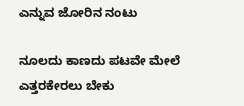ಎನ್ನುವ ಜೋರಿನ ನಂಟು

ನೂಲದು ಕಾಣದು ಪಟವೇ ಮೇಲೆ
ಎತ್ತರಕೇರಲು ಬೇಕು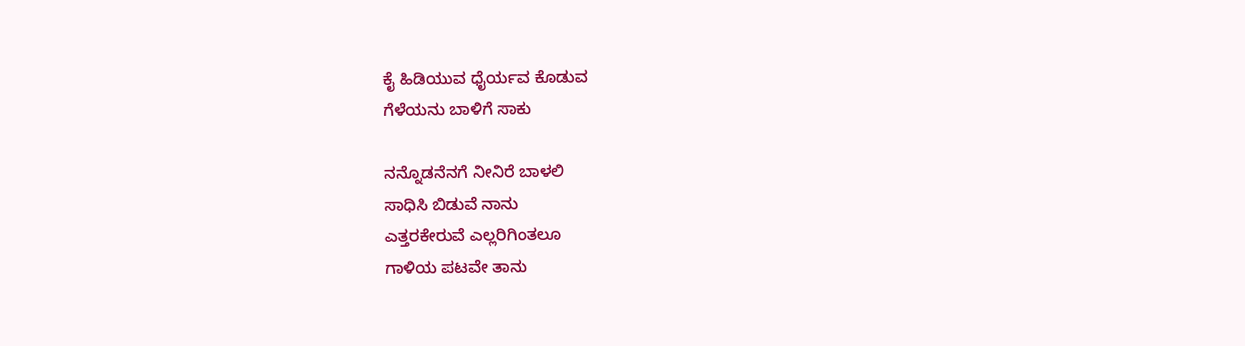ಕೈ ಹಿಡಿಯುವ ಧೈರ್ಯವ ಕೊಡುವ
ಗೆಳೆಯನು ಬಾಳಿಗೆ ಸಾಕು

ನನ್ನೊಡನೆನಗೆ ನೀನಿರೆ ಬಾಳಲಿ
ಸಾಧಿಸಿ ಬಿಡುವೆ ನಾನು
ಎತ್ತರಕೇರುವೆ ಎಲ್ಲರಿಗಿಂತಲೂ
ಗಾಳಿಯ ಪಟವೇ ತಾನು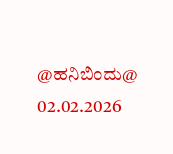@ಹನಿಬಿಂದು@
02.02.2026